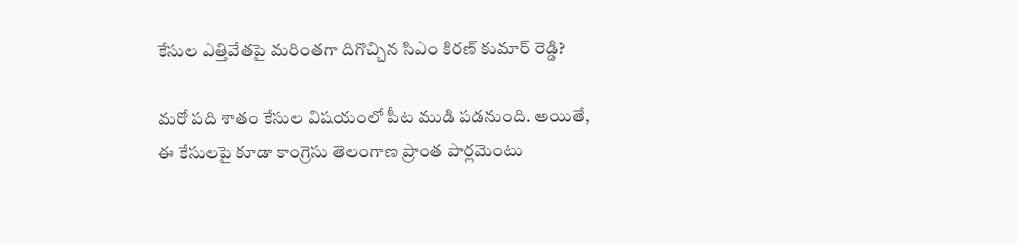కేసుల ఎత్తివేతపై మరింతగా దిగొచ్చిన సిఎం కిరణ్ కుమార్ రెడ్డి?

మరో పది శాతం కేసుల విషయంలో పీట ముడి పడనుంది. అయితే, ఈ కేసులపై కూడా కాంగ్రెసు తెలంగాణ ప్రాంత పార్లమెంటు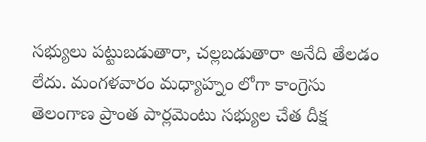సభ్యులు పట్టుబడుతారా, చల్లబడుతారా అనేది తేలడం లేదు. మంగళవారం మధ్యాహ్నం లోగా కాంగ్రెసు తెలంగాణ ప్రాంత పార్లమెంటు సభ్యుల చేత దీక్ష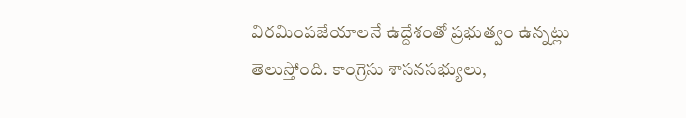విరమింపజేయాలనే ఉద్దేశంతో ప్రభుత్వం ఉన్నట్లు తెలుస్తోంది. కాంగ్రెసు శాసనసభ్యులు,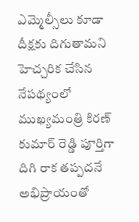ఎమ్మెల్సీలు కూడా దీక్షకు దిగుతామని హెచ్చరిక చేసిన నేపథ్యంలో ముఖ్యమంత్రి కిరణ్ కుమార్ రెడ్డి పూర్తిగా దిగి రాక తప్పదనే అభిప్రాయంతో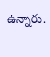ఉన్నారు.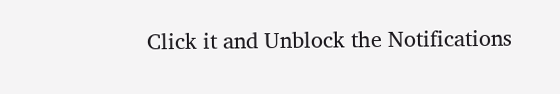Click it and Unblock the Notifications